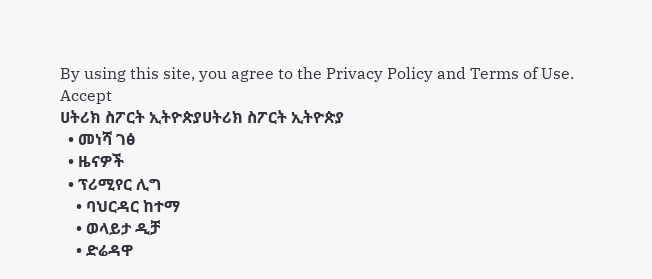By using this site, you agree to the Privacy Policy and Terms of Use.
Accept
ሀትሪክ ስፖርት ኢትዮጵያሀትሪክ ስፖርት ኢትዮጵያ
  • መነሻ ገፅ
  • ዜናዎች
  • ፕሪሚየር ሊግ
    • ባህርዳር ከተማ
    • ወላይታ ዲቻ
    • ድሬዳዋ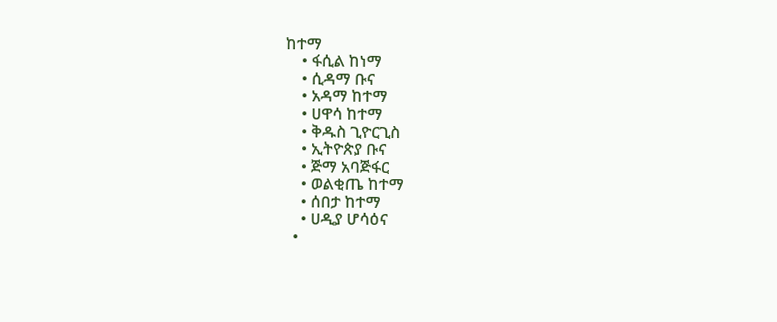ከተማ
    • ፋሲል ከነማ
    • ሲዳማ ቡና
    • አዳማ ከተማ
    • ሀዋሳ ከተማ
    • ቅዱስ ጊዮርጊስ
    • ኢትዮጵያ ቡና
    • ጅማ አባጅፋር
    • ወልቂጤ ከተማ
    • ሰበታ ከተማ
    • ሀዲያ ሆሳዕና
  •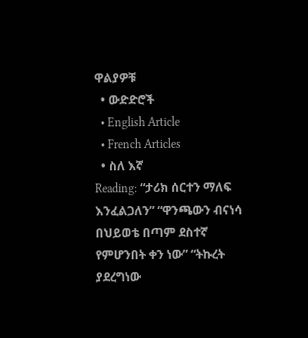ዋልያዎቹ
  • ውድድሮች
  • English Article
  • French Articles
  • ስለ እኛ
Reading: “ታሪክ ሰርተን ማለፍ እንፈልጋለን” “ዋንጫውን ብናነሳ በህይወቴ በጣም ደስተኛ የምሆንበት ቀን ነው” “ትኩረት ያደረግነው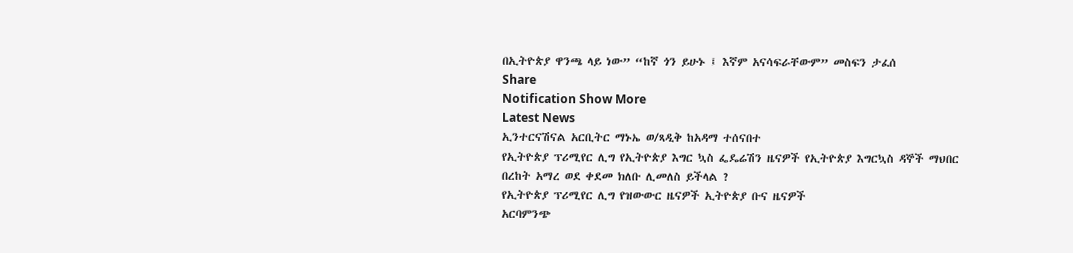በኢትዮጵያ ዋንጫ ላይ ነው” “ከኛ ጎን ይሁኑ ፤ እኛም አናሳፍራቸውም” መስፍን ታፈሰ
Share
Notification Show More
Latest News
ኢንተርናሽናል አርቢትር ማኑኤ ወ/ጻዲቅ ከአዳማ ተሰናበተ
የኢትዮጵያ ፕሪሚየር ሊግ የኢትዮጵያ እግር ኳስ ፌዴሬሽን ዜናዎች የኢትዮጵያ እግርኳስ ዳኞች ማህበር
በረከት አማረ ወደ ቀደመ ክለቡ ሊመለስ ይችላል ?
የኢትዮጵያ ፕሪሚየር ሊግ የዝውውር ዜናዎች ኢትዮጵያ ቡና ዜናዎች
አርባምንጭ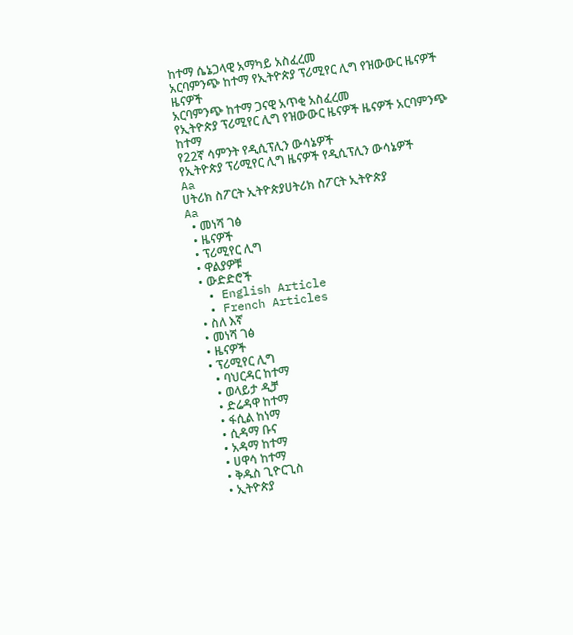ከተማ ሴኔጋላዊ አማካይ አስፈረመ
አርባምንጭ ከተማ የኢትዮጵያ ፕሪሚየር ሊግ የዝውውር ዜናዎች ዜናዎች
አርባምንጭ ከተማ ጋናዊ አጥቂ አስፈረመ
የኢትዮጵያ ፕሪሚየር ሊግ የዝውውር ዜናዎች ዜናዎች አርባምንጭ ከተማ
የ22ኛ ሳምንት የዲሲፕሊን ውሳኔዎች
የኢትዮጵያ ፕሪሚየር ሊግ ዜናዎች የዲሲፕሊን ውሳኔዎች
Aa
ሀትሪክ ስፖርት ኢትዮጵያሀትሪክ ስፖርት ኢትዮጵያ
Aa
  • መነሻ ገፅ
  • ዜናዎች
  • ፕሪሚየር ሊግ
  • ዋልያዎቹ
  • ውድድሮች
  • English Article
  • French Articles
  • ስለ እኛ
  • መነሻ ገፅ
  • ዜናዎች
  • ፕሪሚየር ሊግ
    • ባህርዳር ከተማ
    • ወላይታ ዲቻ
    • ድሬዳዋ ከተማ
    • ፋሲል ከነማ
    • ሲዳማ ቡና
    • አዳማ ከተማ
    • ሀዋሳ ከተማ
    • ቅዱስ ጊዮርጊስ
    • ኢትዮጵያ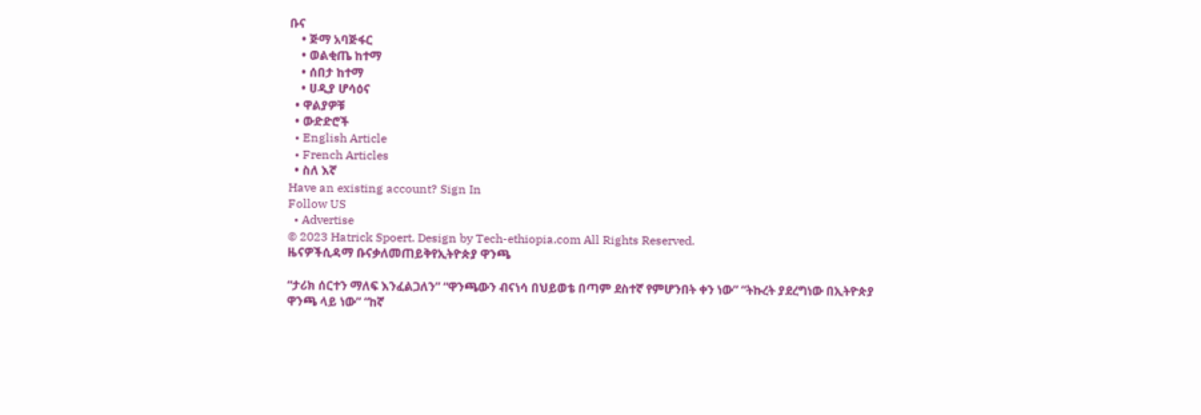ቡና
    • ጅማ አባጅፋር
    • ወልቂጤ ከተማ
    • ሰበታ ከተማ
    • ሀዲያ ሆሳዕና
  • ዋልያዎቹ
  • ውድድሮች
  • English Article
  • French Articles
  • ስለ እኛ
Have an existing account? Sign In
Follow US
  • Advertise
© 2023 Hatrick Spoert. Design by Tech-ethiopia.com All Rights Reserved.
ዜናዎችሲዳማ ቡናቃለመጠይቅየኢትዮጵያ ዋንጫ

“ታሪክ ሰርተን ማለፍ እንፈልጋለን” “ዋንጫውን ብናነሳ በህይወቴ በጣም ደስተኛ የምሆንበት ቀን ነው” “ትኩረት ያደረግነው በኢትዮጵያ ዋንጫ ላይ ነው” “ከኛ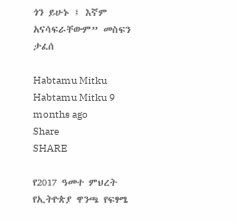ጎን ይሁኑ ፤ እኛም አናሳፍራቸውም” መስፍን ታፈሰ

Habtamu Mitku
Habtamu Mitku 9 months ago
Share
SHARE

የ2017 ዓመተ ምህረት የኢትዮጵያ ዋንጫ የፍፃሜ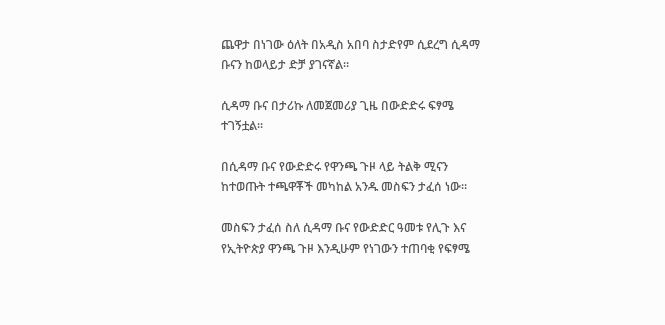ጨዋታ በነገው ዕለት በአዲስ አበባ ስታድየም ሲደረግ ሲዳማ ቡናን ከወላይታ ድቻ ያገናኛል።

ሲዳማ ቡና በታሪኩ ለመጀመሪያ ጊዜ በውድድሩ ፍፃሜ ተገኝቷል።

በሲዳማ ቡና የውድድሩ የዋንጫ ጉዞ ላይ ትልቅ ሚናን ከተወጡት ተጫዋቾች መካከል አንዱ መስፍን ታፈሰ ነው።

መስፍን ታፈሰ ስለ ሲዳማ ቡና የውድድር ዓመቱ የሊጉ እና የኢትዮጵያ ዋንጫ ጉዞ እንዲሁም የነገውን ተጠባቂ የፍፃሜ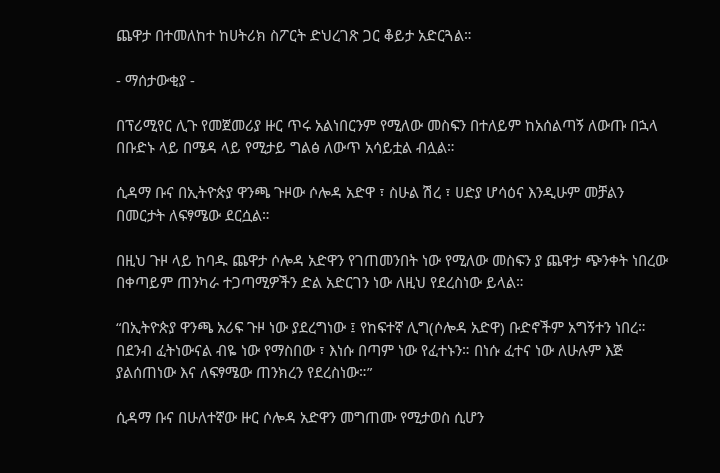ጨዋታ በተመለከተ ከሀትሪክ ስፖርት ድህረገጽ ጋር ቆይታ አድርጓል።

- ማሰታውቂያ -

በፕሪሚየር ሊጉ የመጀመሪያ ዙር ጥሩ አልነበርንም የሚለው መስፍን በተለይም ከአሰልጣኝ ለውጡ በኋላ በቡድኑ ላይ በሜዳ ላይ የሚታይ ግልፅ ለውጥ አሳይቷል ብሏል።

ሲዳማ ቡና በኢትዮጵያ ዋንጫ ጉዞው ሶሎዳ አድዋ ፣ ስሁል ሽረ ፣ ሀድያ ሆሳዕና እንዲሁም መቻልን በመርታት ለፍፃሜው ደርሷል።

በዚህ ጉዞ ላይ ከባዱ ጨዋታ ሶሎዳ አድዋን የገጠመንበት ነው የሚለው መስፍን ያ ጨዋታ ጭንቀት ነበረው በቀጣይም ጠንካራ ተጋጣሚዎችን ድል አድርገን ነው ለዚህ የደረስነው ይላል።

“በኢትዮጵያ ዋንጫ አሪፍ ጉዞ ነው ያደረግነው ፤ የከፍተኛ ሊግ(ሶሎዳ አድዋ) ቡድኖችም አግኝተን ነበረ። በደንብ ፈትነውናል ብዬ ነው የማስበው ፣ እነሱ በጣም ነው የፈተኑን። በነሱ ፈተና ነው ለሁሉም እጅ ያልሰጠነው እና ለፍፃሜው ጠንክረን የደረስነው።”

ሲዳማ ቡና በሁለተኛው ዙር ሶሎዳ አድዋን መግጠሙ የሚታወስ ሲሆን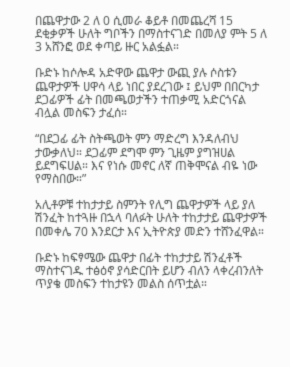በጨዋታው 2 ለ 0 ሲመራ ቆይቶ በመጨረሻ 15 ደቂቃዎች ሁለት ግቦችን በማስተናገድ በመለያ ምት 5 ለ 3 አሸንፎ ወደ ቀጣይ ዙር አልፏል።

ቡድኑ ከሶሎዳ አድዋው ጨዋታ ውጪ ያሉ ሶስቱን ጨዋታዎች ሀዋሳ ላይ ነበር ያደረገው ፤ ይህም በበርካታ ደጋፊዎች ፊት በመጫወታችን ተጠቃሚ አድርጎናል ብሏል መስፍን ታፈሰ።

“በደጋፊ ፊት ስትጫወት ምን ማድረግ እንዳለብህ ታውቃለህ። ደጋፊም ደግሞ ምን ጊዜም ያግዝሀል ይደግፍሀል። እና የነሱ መኖር ለኛ ጠቅሞናል ብዬ ነው የማስበው።”

አሊቶዎቹ ተከታታይ ስምንት የሊግ ጨዋታዎች ላይ ያለ ሽንፈት ከተጓዙ በኋላ ባለፉት ሁለት ተከታታይ ጨዋታዎች በመቀሌ 70 እንደርታ እና ኢትዮጵያ መድን ተሸንፈዋል።

ቡድኑ ከፍፃሜው ጨዋታ በፊት ተከታታይ ሽንፈቶች ማስተናገዱ ተፅዕኖ ያሳድርበት ይሆን ብለን ላቀረብንለት ጥያቄ መስፍን ተከታዩን መልስ ሰጥቷል።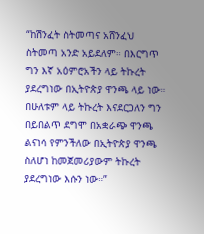“ከሽንፈት ስትመጣና አሸንፈህ ስትመጣ አንድ አይደለም። በእርግጥ ግን እኛ አዕምሮአችን ላይ ትኩረት ያደረግነው በኢትዮጵያ ዋንጫ ላይ ነው። በሁለቱም ላይ ትኩረት እናደርጋለን ግን በይበልጥ ደግሞ በአቋራጭ ዋንጫ ልናነሳ የምንችለው በኢትዮጵያ ዋንጫ ስለሆነ ከመጀመሪያውም ትኩረት ያደረግነው እሱን ነው።”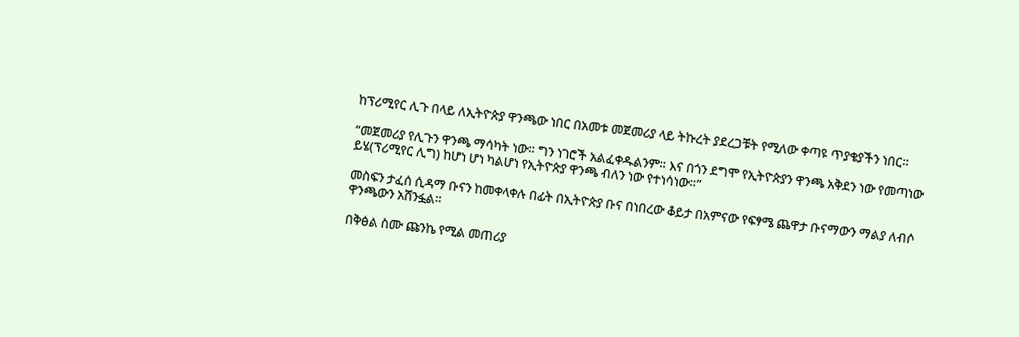ከፕሪሚየር ሊጉ በላይ ለኢትዮጵያ ዋንጫው ነበር በአመቱ መጀመሪያ ላይ ትኩረት ያደረጋቹት የሚለው ቀጣዩ ጥያቄያችን ነበር።

“መጀመሪያ የሊጉን ዋንጫ ማሳካት ነው። ግን ነገሮች አልፈቀዱልንም። እና በጎን ደግሞ የኢትዮጵያን ዋንጫ አቅደን ነው የመጣነው ይሄ(ፕሪሚየር ሊግ) ከሆነ ሆነ ካልሆነ የኢትዮጵያ ዋንጫ ብለን ነው የተነሳነው።”

መስፍን ታፈሰ ሲዳማ ቡናን ከመቀላቀሉ በፊት በኢትዮጵያ ቡና በነበረው ቆይታ በአምናው የፍፃሜ ጨዋታ ቡናማውን ማልያ ለብሶ ዋንጫውን አሸንፏል።

በቅፅል ስሙ ጩንኬ የሚል መጠሪያ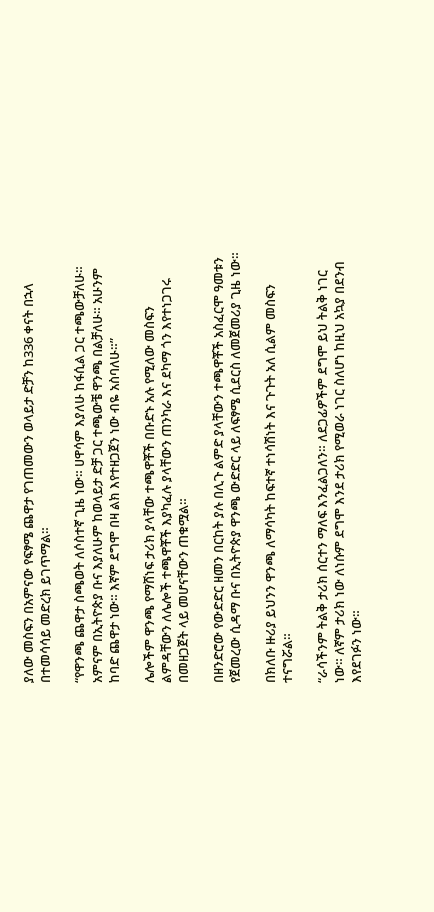ያለው መስፍን በአምናው የፍፃሜ ጨዋታ የገጠመውን ወላይታ ድቻን ከ336 ቀናት በኋላ በተመሳሳይ መድረክ ይገጥማል።

“የዋንጫ ጨዋታ ስጫወት ለሶስተኛ ጊዜ ነው። ሀዋሳም እያለሁ ከፋሲል ጋር ተጫውቻለሁ። አምናም በኢትዮጵያ ቡና እያለሁም ከወላይታ ድቻ ጋር ተጫውቼ ዋንጫ በልቻለሁ። አሁንም ከባድ ጨዋታ ነው። እኛም ደግሞ በዛ ልክ እየተዘጋጀን ነው ብዬ አስባለሁ።”

ሌሎችም ዋንጫ የማሸነፍ ታሪክ ያላቸው ተጫዋቾች በቡድኑ አሉ የሚለው መስፍን ልምዳቸውን ለሌሎች ተጫዋቾች እያካፈሉ ያላቸውን ጠንካራ እና ደካማ ጎን እየተነጋገሩ በመዘጋጀት ላይ መሆናቸውን ጠቁሟል።

በዘንድሮው የውድድር ዘመን በርከት ያሉ በሊጉ ልምድ ያላቸውን ተጫዋቾች አስፈርሞ ዓመቱን የጀመረው ሲዳማ ቡና በኢትዮጵያ ዋንጫ ውድድር ላይ ለፍፃሜ ሲደርስ ለመጀመሪያ ጊዜ ነው።

በክለቡ ዙሪያ ይህንን ዋንጫ ለማሳካት ከፍተኛ ተነሳሽነት እና ጉጉት አለ ሲልም መስፍን ተናግሯል።

“ራሳችንም ትልቅ ታሪክ ሰርተን ማለፍ እንፈልጋለን። ለደጋፊዎችም ደግሞ ይህ ትልቅ ነገር ነው። ለኛም ታሪክ ነው ለነሱም ደግሞ እንደ ታሪክ የሚወራ ነገር ስለሆነ ከዚህ አኳያ በደንብ እየደገፉን ነው።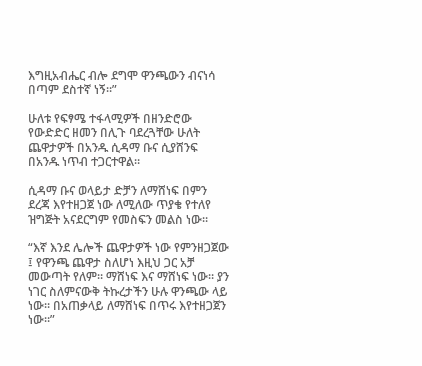እግዚአብሔር ብሎ ደግሞ ዋንጫውን ብናነሳ በጣም ደስተኛ ነኝ።”

ሁለቱ የፍፃሜ ተፋላሚዎች በዘንድሮው የውድድር ዘመን በሊጉ ባደረጓቸው ሁለት ጨዋታዎች በአንዱ ሲዳማ ቡና ሲያሸንፍ በአንዱ ነጥብ ተጋርተዋል።

ሲዳማ ቡና ወላይታ ድቻን ለማሸነፍ በምን ደረጃ እየተዘጋጀ ነው ለሚለው ጥያቄ የተለየ ዝግጅት አናደርግም የመስፍን መልስ ነው።

“እኛ እንደ ሌሎች ጨዋታዎች ነው የምንዘጋጀው ፤ የዋንጫ ጨዋታ ስለሆነ እዚህ ጋር አቻ መውጣት የለም። ማሸነፍ እና ማሸነፍ ነው። ያን ነገር ስለምናውቅ ትኩረታችን ሁሉ ዋንጫው ላይ ነው። በአጠቃላይ ለማሸነፍ በጥሩ እየተዘጋጀን ነው።”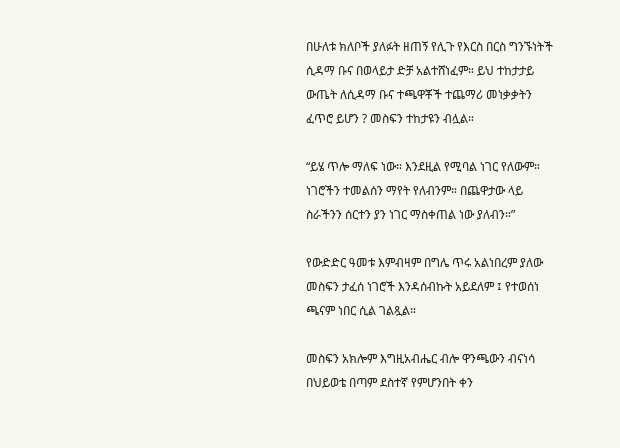በሁለቱ ክለቦች ያለፉት ዘጠኝ የሊጉ የእርስ በርስ ግንኙነትች ሲዳማ ቡና በወላይታ ድቻ አልተሸነፈም። ይህ ተከታታይ ውጤት ለሲዳማ ቡና ተጫዋቾች ተጨማሪ መነቃቃትን ፈጥሮ ይሆን ? መስፍን ተከታዩን ብሏል።

“ይሄ ጥሎ ማለፍ ነው። እንደዚል የሚባል ነገር የለውም። ነገሮችን ተመልሰን ማየት የለብንም። በጨዋታው ላይ ስራችንን ሰርተን ያን ነገር ማስቀጠል ነው ያለብን።”

የውድድር ዓመቱ እምብዛም በግሌ ጥሩ አልነበረም ያለው መስፍን ታፈሰ ነገሮች እንዳሰብኩት አይደለም ፤ የተወሰነ ጫናም ነበር ሲል ገልጿል።

መስፍን አክሎም እግዚአብሔር ብሎ ዋንጫውን ብናነሳ በህይወቴ በጣም ደስተኛ የምሆንበት ቀን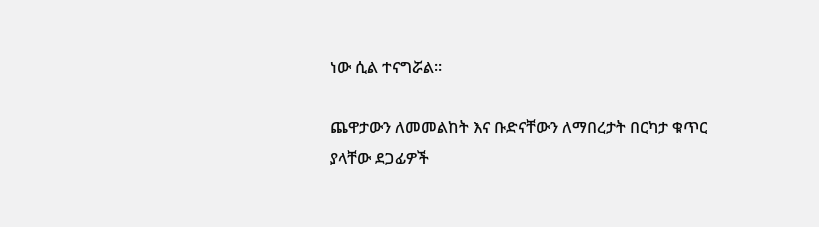ነው ሲል ተናግሯል።

ጨዋታውን ለመመልከት እና ቡድናቸውን ለማበረታት በርካታ ቁጥር ያላቸው ደጋፊዎች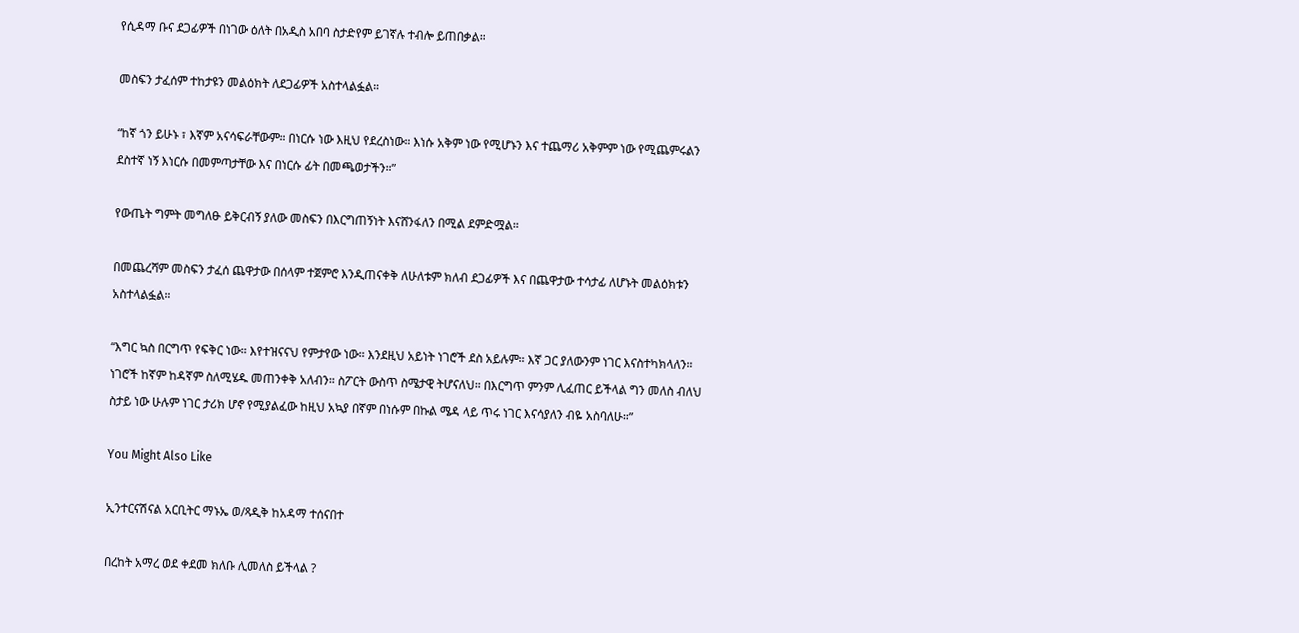የሲዳማ ቡና ደጋፊዎች በነገው ዕለት በአዲስ አበባ ስታድየም ይገኛሉ ተብሎ ይጠበቃል።

መስፍን ታፈሰም ተከታዩን መልዕክት ለደጋፊዎች አስተላልፏል።

“ከኛ ጎን ይሁኑ ፣ እኛም አናሳፍራቸውም። በነርሱ ነው እዚህ የደረስነው። እነሱ አቅም ነው የሚሆኑን እና ተጨማሪ አቅምም ነው የሚጨምሩልን ደስተኛ ነኝ እነርሱ በመምጣታቸው እና በነርሱ ፊት በመጫወታችን።”

የውጤት ግምት መግለፁ ይቅርብኝ ያለው መስፍን በእርግጠኝነት እናሸንፋለን በሚል ደምድሟል።

በመጨረሻም መስፍን ታፈሰ ጨዋታው በሰላም ተጀምሮ እንዲጠናቀቅ ለሁለቱም ክለብ ደጋፊዎች እና በጨዋታው ተሳታፊ ለሆኑት መልዕክቱን አስተላልፏል።

“እግር ኳስ በርግጥ የፍቅር ነው። እየተዝናናህ የምታየው ነው። እንደዚህ አይነት ነገሮች ደስ አይሉም። እኛ ጋር ያለውንም ነገር እናስተካክላለን። ነገሮች ከኛም ከዳኛም ስለሚሄዱ መጠንቀቅ አለብን። ስፖርት ውስጥ ስሜታዊ ትሆናለህ። በእርግጥ ምንም ሊፈጠር ይችላል ግን መለስ ብለህ ስታይ ነው ሁሉም ነገር ታሪክ ሆኖ የሚያልፈው ከዚህ አኳያ በኛም በነሱም በኩል ሜዳ ላይ ጥሩ ነገር እናሳያለን ብዬ አስባለሁ።”

You Might Also Like

ኢንተርናሽናል አርቢትር ማኑኤ ወ/ጻዲቅ ከአዳማ ተሰናበተ

በረከት አማረ ወደ ቀደመ ክለቡ ሊመለስ ይችላል ?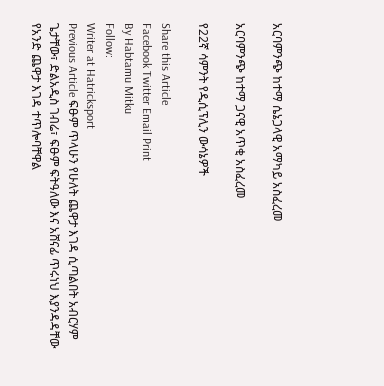አርባምንጭ ከተማ ሴኔጋላዊ አማካይ አስፈረመ

አርባምንጭ ከተማ ጋናዊ አጥቂ አስፈረመ

የ22ኛ ሳምንት የዲሲፕሊን ውሳኔዎች

Share this Article
Facebook Twitter Email Print
By Habtamu Mitku
Follow:
Writer at Hatricksport
Previous Article ፍፁም ጥላሁን የሁለት ጨዋታ እገዳ ሲጣልበት አብርሃም ጌታቸው፣ ድልአዲስ ገብሬ፣ ፍፁም ፍትዓለው እና አሸናፊ ጥሩነህ እያንዳዳቸው የአንድ ጨዋታ እገዳ ተጥሎባቸዋል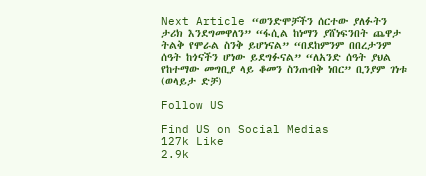Next Article “ወንድሞቻችን ሰርተው ያለፉትን ታሪክ እንደግመዋለን” “ፋሲል ከነማን ያሸነፍንበት ጨዋታ ትልቅ የሞራል ስንቅ ይሆነናል” “በደከምንም በበረታንም ሰዓት ከጎናችን ሆነው ይደግፉናል” “ለአንድ ሰዓት ያህል የከተማው መግቢያ ላይ ቆመን ስንጠብቅ ነበር” ቢንያም ገነቱ (ወላይታ ድቻ)

Follow US

Find US on Social Medias
127k Like
2.9k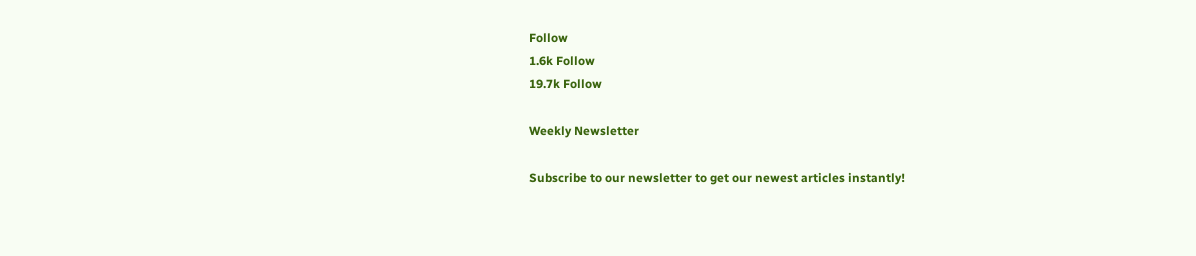Follow
1.6k Follow
19.7k Follow

Weekly Newsletter

Subscribe to our newsletter to get our newest articles instantly!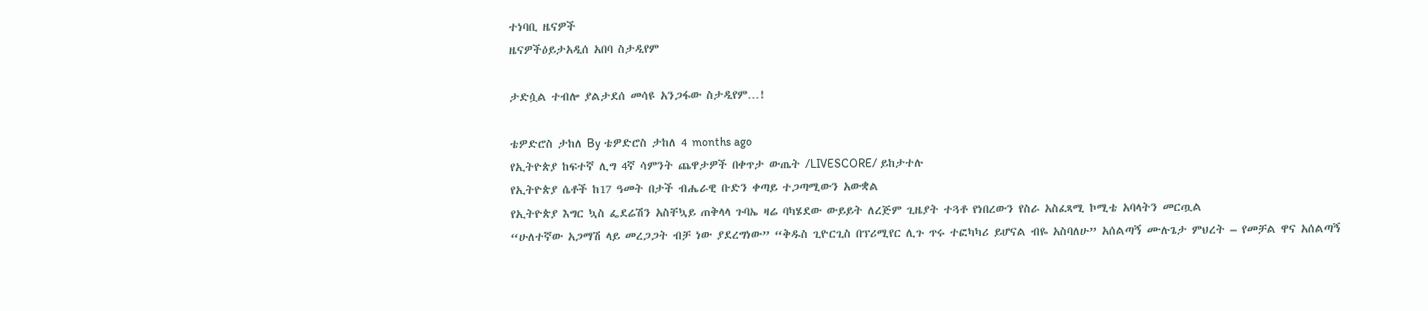ተነባቢ ዜናዎች
ዜናዎችዕይታአዲሰ አበባ ስታዲየም

ታድሷል ተብሎ ያልታደሰ መሳዩ አንጋፋው ስታዲየም…!

ቴዎድሮስ ታከለ By ቴዎድሮስ ታከለ 4 months ago
የኢትዮጵያ ከፍተኛ ሊግ 4ኛ ሳምንት ጨዋታዎች በቀጥታ ውጤት /LIVESCORE/ ይከታተሉ
የኢትዮጵያ ሴቶች ከ17 ዓመት በታች ብሔራዊ ቡድን ቀጣይ ተጋጣሚውን አውቋል
የኢትዮጵያ እግር ኳስ ፌደሬሽን አስቸኳይ ጠቅላላ ጉባኤ ዛሬ ባካሄደው ውይይት ለረጅም ጊዜያት ተጓቶ የነበረውን የስራ አስፈጻሚ ኮሚቴ አባላትን መርጧል
“ሁለተኛው አጋማሽ ላይ መረጋጋት ብቻ ነው ያደረግነው” “ቅዱስ ጊዮርጊስ በፕሪሚየር ሊጉ ጥሩ ተፎካካሪ ይሆናል ብዬ አስባለሁ” አሰልጣኝ ሙሉጌታ ምህረት – የመቻል ዋና አሰልጣኝ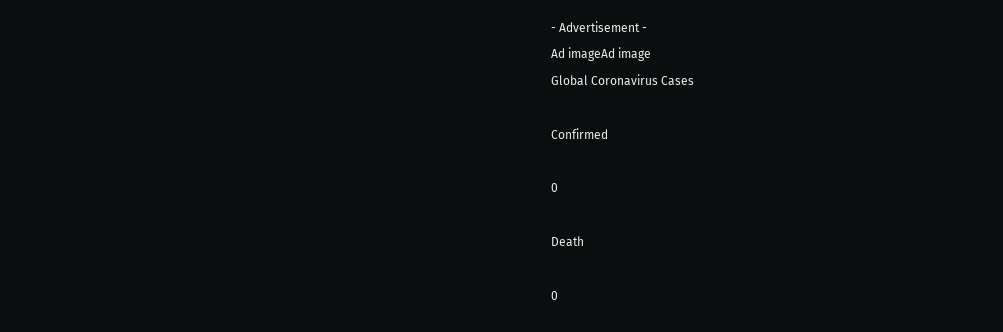- Advertisement -
Ad imageAd image
Global Coronavirus Cases

Confirmed

0

Death

0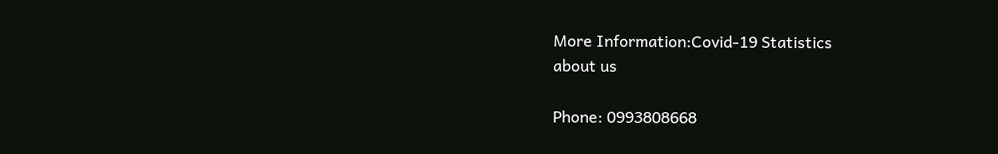More Information:Covid-19 Statistics
about us

Phone: 0993808668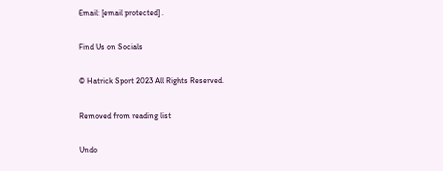Email: [email protected] .

Find Us on Socials

© Hatrick Sport 2023 All Rights Reserved.

Removed from reading list

Undo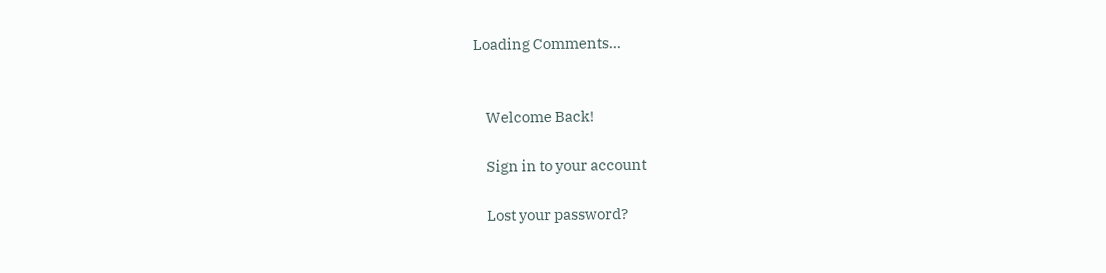Loading Comments...


    Welcome Back!

    Sign in to your account

    Lost your password?